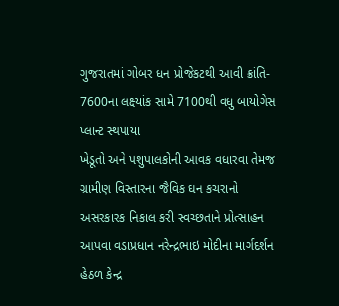ગુજરાતમાં ગોબર ધન પ્રોજેકટથી આવી ક્રાંતિ- 7600ના લક્ષ્યાંક સામે 7100થી વધુ બાયોગેસ પ્લાન્ટ સ્થપાયા
ખેડૂતો અને પશુપાલકોની આવક વધારવા તેમજ ગ્રામીણ વિસ્તારના જૈવિક ઘન કચરાનો અસરકારક નિકાલ કરી સ્વચ્છતાને પ્રોત્સાહન આપવા વડાપ્રધાન નરેન્દ્રભાઇ મોદીના માર્ગદર્શન હેઠળ કેન્દ્ર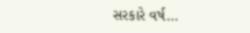સરકારે વર્ષ...